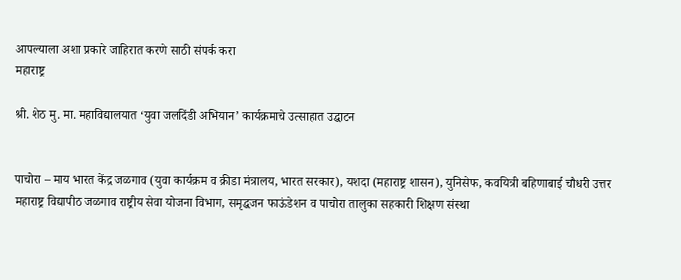आपल्याला अशा प्रकारे जाहिरात करणे साठी संपर्क करा
महाराष्ट्र

श्री. शेठ मु. मा. महाविद्यालयात ‘युवा जलदिंडी अभियान’ कार्यक्रमाचे उत्साहात उद्घाटन


पाचोरा – माय भारत केंद्र जळगाव (युवा कार्यक्रम व क्रीडा मंत्रालय, भारत सरकार), यशदा (महाराष्ट्र शासन), युनिसेफ, कवयित्री बहिणाबाई चौधरी उत्तर महाराष्ट्र विद्यापीठ जळगाव राष्ट्रीय सेवा योजना विभाग, समृद्धजन फाऊंडेशन व पाचोरा तालुका सहकारी शिक्षण संस्था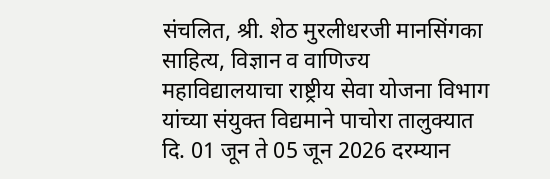संचलित, श्री. शेठ मुरलीधरजी मानसिंगका साहित्य, विज्ञान व वाणिज्य महाविद्यालयाचा राष्ट्रीय सेवा योजना विभाग यांच्या संयुक्त विद्यमाने पाचोरा तालुक्यात दि. 01 जून ते 05 जून 2026 दरम्यान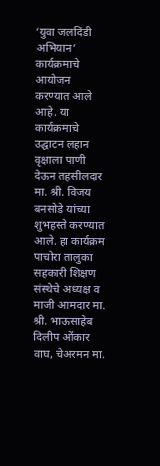‘युवा जलदिंडी अभियान’ कार्यक्रमाचे आयोजन करण्यात आले आहे. या कार्यक्रमाचे उद्घाटन लहान वृक्षाला पाणी देऊन तहसीलदार मा. श्री. विजय बनसोडे यांच्या शुभहस्ते करण्यात आले. हा कार्यक्रम पाचोरा तालुका सहकारी शिक्षण संस्थेचे अध्यक्ष व माजी आमदार मा. श्री. भाऊसाहेब दिलीप ओंकार वाघ, चेअरमन मा.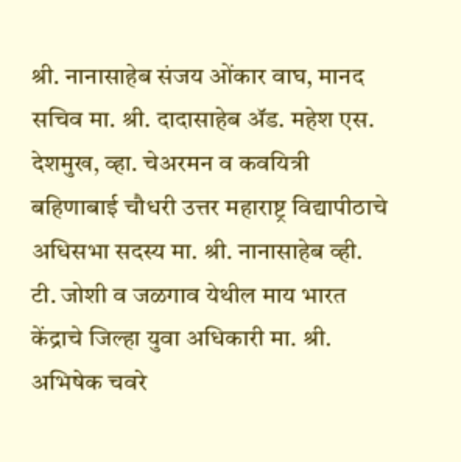श्री. नानासाहेब संजय ओंकार वाघ, मानद सचिव मा. श्री. दादासाहेब ॲड. महेश एस. देशमुख, व्हा. चेअरमन व कवयित्री बहिणाबाई चौधरी उत्तर महाराष्ट्र विद्यापीठाचे अधिसभा सदस्य मा. श्री. नानासाहेब व्ही. टी. जोशी व जळगाव येथील माय भारत केंद्राचे जिल्हा युवा अधिकारी मा. श्री. अभिषेक चवरे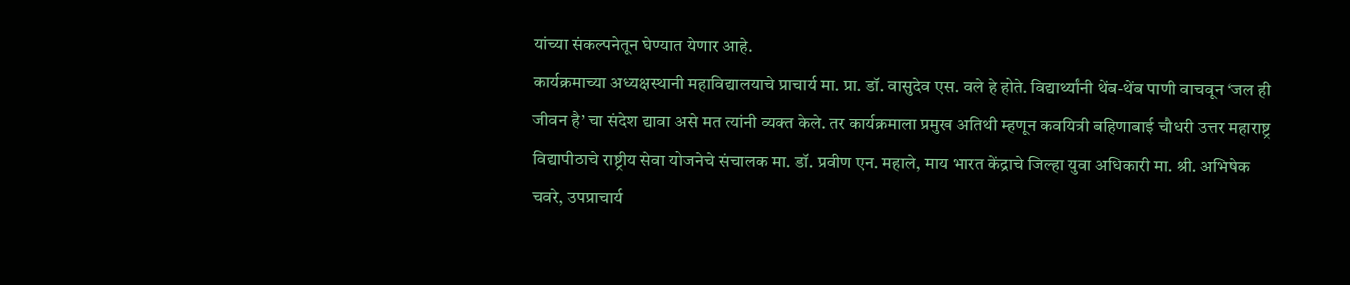यांच्या संकल्पनेतून घेण्यात येणार आहे.
कार्यक्रमाच्या अध्यक्षस्थानी महाविद्यालयाचे प्राचार्य मा. प्रा. डॉ. वासुदेव एस. वले हे होते. विद्यार्थ्यांनी थेंब-थेंब पाणी वाचवून ‘जल ही जीवन है’ चा संदेश द्यावा असे मत त्यांनी व्यक्त केले. तर कार्यक्रमाला प्रमुख अतिथी म्हणून कवयित्री बहिणाबाई चौधरी उत्तर महाराष्ट्र विद्यापीठाचे राष्ट्रीय सेवा योजनेचे संचालक मा. डॉ. प्रवीण एन. महाले, माय भारत केंद्राचे जिल्हा युवा अधिकारी मा. श्री. अभिषेक चवरे, उपप्राचार्य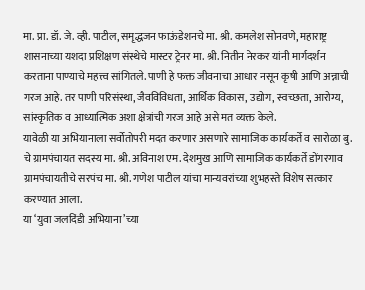मा. प्रा. डॉ. जे. व्ही. पाटील, समृद्धजन फाऊंडेशनचे मा. श्री. कमलेश सोनवणे, महाराष्ट्र शासनाच्या यशदा प्रशिक्षण संस्थेचे मास्टर ट्रेनर मा. श्री. नितीन नेरकर यांनी मार्गदर्शन करताना पाण्याचे महत्त्व सांगितले. पाणी हे फक्त जीवनाचा आधार नसून कृषी आणि अन्नाची गरज आहे. तर पाणी परिसंस्था, जैवविविधता, आर्थिक विकास, उद्योग, स्वच्छता, आरोग्य, सांस्कृतिक व आध्यात्मिक अशा क्षेत्रांची गरज आहे असे मत व्यक्त केले.
यावेळी या अभियानाला सर्वोतोपरी मदत करणार असणारे सामाजिक कार्यकर्ते व सारोळा बु. चे ग्रामपंचायत सदस्य मा. श्री. अविनाश एम. देशमुख आणि सामाजिक कार्यकर्ते डोंगरगाव ग्रामपंचायतीचे सरपंच मा. श्री. गणेश पाटील यांचा मान्यवरांच्या शुभहस्ते विशेष सत्कार करण्यात आला.
या ‘युवा जलदिंडी अभियाना’च्या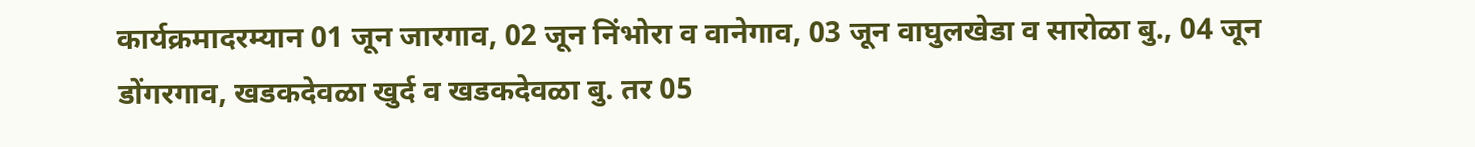कार्यक्रमादरम्यान 01 जून जारगाव, 02 जून निंभोरा व वानेगाव, 03 जून वाघुलखेडा व सारोळा बु., 04 जून डोंगरगाव, खडकदेवळा खुर्द व खडकदेवळा बु. तर 05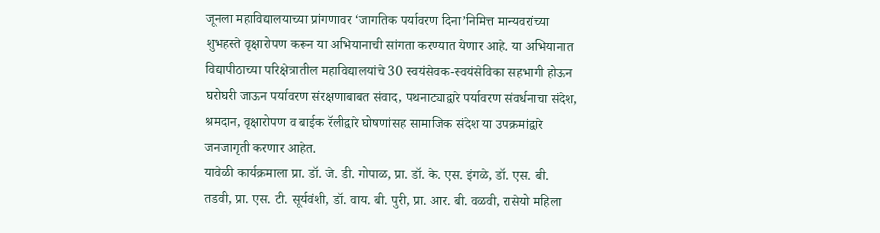जूनला महाविद्यालयाच्या प्रांगणावर ‘जागतिक पर्यावरण दिना’निमित्त मान्यवरांच्या शुभहस्ते वृक्षारोपण करून या अभियानाची सांगता करण्यात येणार आहे. या अभियानात विद्यापीठाच्या परिक्षेत्रातील महाविद्यालयांचे 30 स्वयंसेवक-स्वयंसेविका सहभागी होऊन घरोघरी जाऊन पर्यावरण संरक्षणाबाबत संवाद, पथनाट्याद्वारे पर्यावरण संवर्धनाचा संदेश, श्रमदान, वृक्षारोपण व बाईक रॅलीद्वारे घोषणांसह सामाजिक संदेश या उपक्रमांद्वारे जनजागृती करणार आहेत.
यावेळी कार्यक्रमाला प्रा. डॉ. जे. डी. गोपाळ, प्रा. डॉ. के. एस. इंगळे, डॉ. एस. बी. तडवी, प्रा. एस. टी. सूर्यवंशी, डॉ. वाय. बी. पुरी, प्रा. आर. बी. वळवी, रासेयो महिला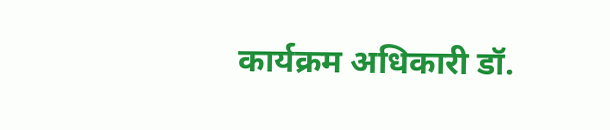कार्यक्रम अधिकारी डॉ.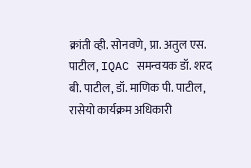क्रांती व्ही. सोनवणे, प्रा. अतुल एस. पाटील, IQAC समन्वयक डॉ. शरद बी. पाटील, डॉ. माणिक पी. पाटील, रासेयो कार्यक्रम अधिकारी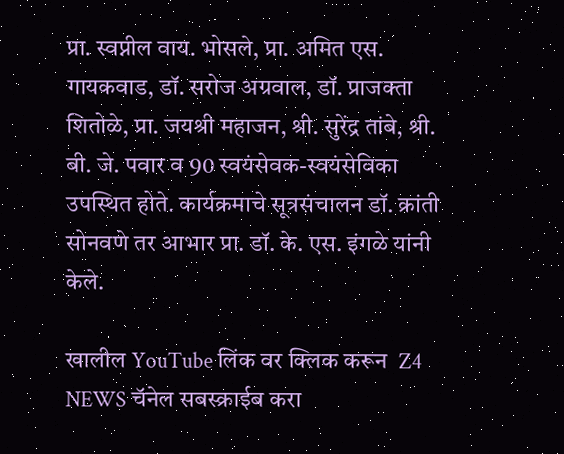प्रा. स्वप्नील वाय. भोसले, प्रा. अमित एस. गायकवाड, डॉ. सरोज अग्रवाल, डॉ. प्राजक्ता शितोळे, प्रा. जयश्री महाजन, श्री. सुरेंद्र तांबे, श्री. बी. जे. पवार व 90 स्वयंसेवक-स्वयंसेविका उपस्थित होते. कार्यक्रमाचे सूत्रसंचालन डॉ. क्रांती सोनवणे तर आभार प्रा. डॉ. के. एस. इंगळे यांनी केले.

खालील YouTube लिंक वर क्लिक करून  Z4 NEWS चॅनेल सबस्क्राईब करा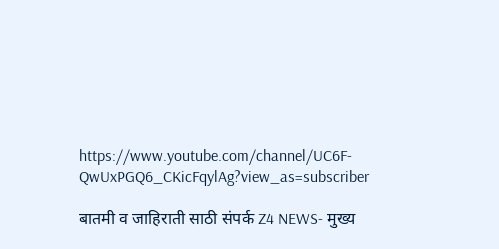https://www.youtube.com/channel/UC6F-QwUxPGQ6_CKicFqylAg?view_as=subscriber

बातमी व जाहिराती साठी संपर्क Z4 NEWS- मुख्य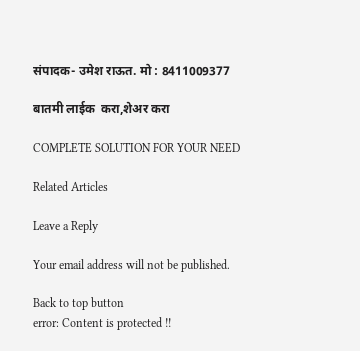संपादक- उमेश राऊत. मो : 8411009377

बातमी लाईक  करा,शेअर करा

COMPLETE SOLUTION FOR YOUR NEED

Related Articles

Leave a Reply

Your email address will not be published.

Back to top button
error: Content is protected !!